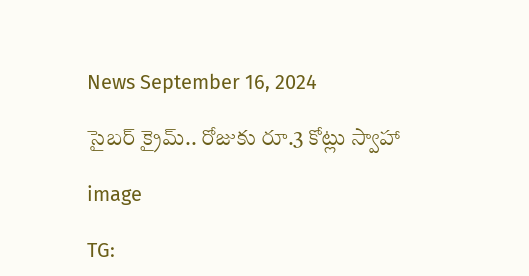News September 16, 2024

సైబర్ క్రైమ్.. రోజుకు రూ.3 కోట్లు స్వాహా

image

TG: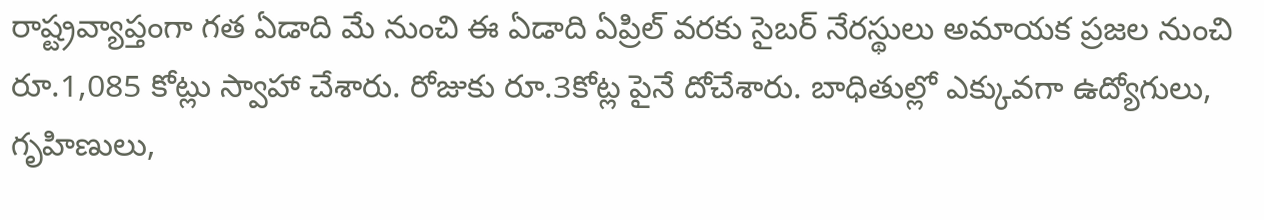రాష్ట్రవ్యాప్తంగా గత ఏడాది మే నుంచి ఈ ఏడాది ఏప్రిల్ వరకు సైబర్ నేరస్థులు అమాయక ప్రజల నుంచి రూ.1,085 కోట్లు స్వాహా చేశారు. రోజుకు రూ.3కోట్ల పైనే దోచేశారు. బాధితుల్లో ఎక్కువగా ఉద్యోగులు, గృహిణులు,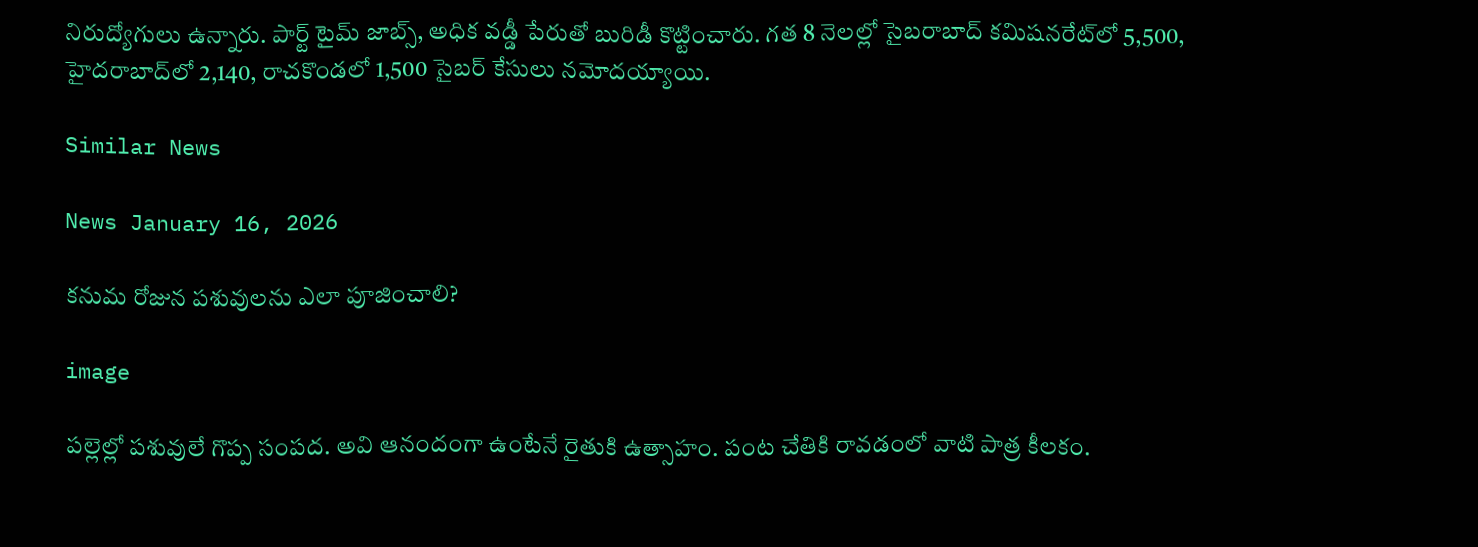నిరుద్యోగులు ఉన్నారు. పార్ట్ టైమ్ జాబ్స్, అధిక వడ్డీ పేరుతో బురిడీ కొట్టించారు. గత 8 నెలల్లో సైబరాబాద్‌ కమిషనరేట్‌లో 5,500, హైదరాబాద్‌లో 2,140, రాచకొండలో 1,500 సైబర్ కేసులు నమోదయ్యాయి.

Similar News

News January 16, 2026

కనుమ రోజున పశువులను ఎలా పూజించాలి?

image

పల్లెల్లో పశువులే గొప్ప సంపద. అవి ఆనందంగా ఉంటేనే రైతుకి ఉత్సాహం. పంట చేతికి రావడంలో వాటి పాత్ర కీలకం.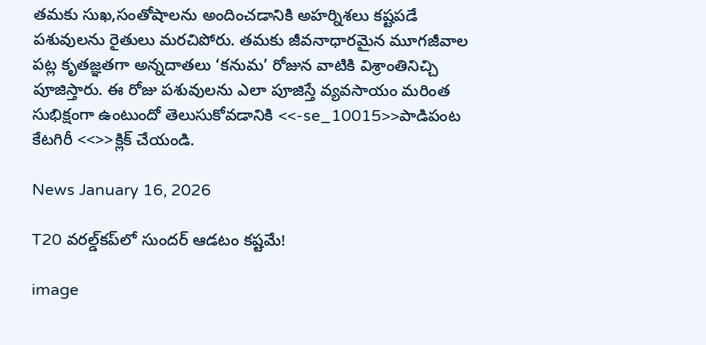తమకు సుఖ,సంతోషాలను అందించడానికి అహర్నిశలు కష్టపడే పశువులను రైతులు మరచిపోరు. తమకు జీవనాధారమైన మూగజీవాల పట్ల కృతజ్ఞతగా అన్నదాతలు ‘కనుమ’ రోజున వాటికి విశ్రాంతినిచ్చి పూజిస్తారు. ఈ రోజు పశువులను ఎలా పూజిస్తే వ్యవసాయం మరింత సుభిక్షంగా ఉంటుందో తెలుసుకోవడానికి <<-se_10015>>పాడిపంట కేటగిరీ <<>>క్లిక్ చేయండి.

News January 16, 2026

T20 వరల్డ్‌కప్‌లో సుందర్ ఆడటం కష్టమే!

image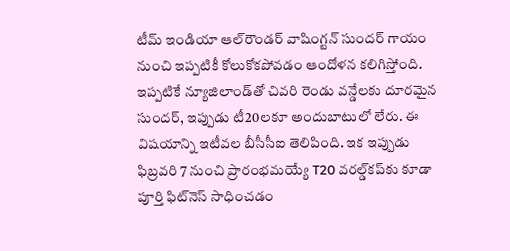టీమ్ ఇండియా ఆల్‌రౌండర్ వాషింగ్టన్ సుందర్‌ గాయం నుంచి ఇప్పటికీ కోలుకోకపోవడం ఆందోళన కలిగిస్తోంది. ఇప్పటికే న్యూజిలాండ్‌తో చివరి రెండు వన్డేలకు దూరమైన సుందర్, ఇప్పుడు టీ20లకూ అందుబాటులో లేరు. ఈ విషయాన్ని ఇటీవల బీసీసీఐ తెలిపింది. ఇక ఇప్పుడు ఫిబ్రవరి 7 నుంచి ప్రారంభమయ్యే T20 వరల్డ్‌కప్‌కు కూడా పూర్తి ఫిట్‌నెస్ సాధించడం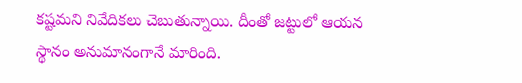కష్టమని నివేదికలు చెబుతున్నాయి. దీంతో జట్టులో ఆయన స్థానం అనుమానంగానే మారింది.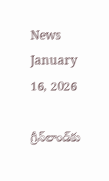News January 16, 2026

గ్రీన్‌లాండ్‌కు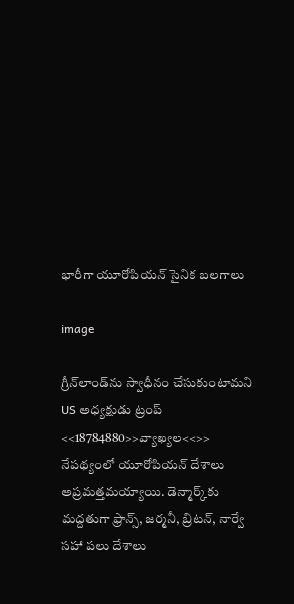భారీగా యూరోపియన్ సైనిక బలగాలు

image

గ్రీన్‌లాండ్‌ను స్వాధీనం చేసుకుంటామని US అధ్యక్షుడు ట్రంప్ <<18784880>>వ్యాఖ్యల<<>> నేపథ్యంలో యూరోపియన్ దేశాలు అప్రమత్తమయ్యాయి. డెన్మార్క్‌కు మద్దతుగా ఫ్రాన్స్, జర్మనీ, బ్రిటన్, నార్వే సహా పలు దేశాలు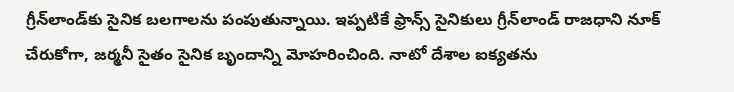గ్రీన్‌లాండ్‌కు సైనిక బలగాలను పంపుతున్నాయి. ఇప్పటికే ఫ్రాన్స్ సైనికులు గ్రీన్‌లాండ్ రాజధాని నూక్ చేరుకోగా, జర్మనీ సైతం సైనిక బృందాన్ని మోహరించింది. నాటో దేశాల ఐక్యతను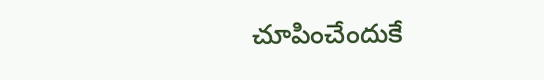చూపించేందుకే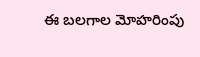ఈ బలగాల మోహరింపు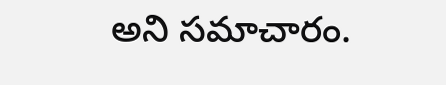అని సమాచారం.